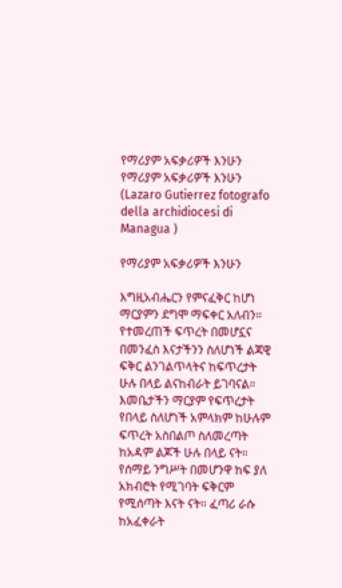የማሪያም አፍቃሪዎች እንሁን የማሪያም አፍቃሪዎች እንሁን  (Lazaro Gutierrez fotografo della archidiocesi di Managua )

የማሪያም አፍቃሪዎች እንሁን

እግዚአብሔርን የምናፈቅር ከሆነ ማርያምን ደግሞ ማፍቀር አለብን። የተመረጠች ፍጥረት በመሆኗና በመንፈስ እናታችንን ስለሆነች ልጃዊ ፍቅር ልንገልጥላትና ከፍጥረታት ሁሉ በላይ ልናከብራት ይገባናል። እመቤታችን ማርያም የፍጥረታት የበላይ ስለሆነች አምላክም ከሁሉም ፍጥረት አስበልጦ ስለመረጣት ከአዳም ልጆች ሁሉ በላይ ናት። የሰማይ ንግሥት በመሆንዋ ከፍ ያለ አክብሮት የሚገባት ፍቅርም የሚሰጣት እናት ናት። ፈጣሪ ራሱ ከአፈቀራት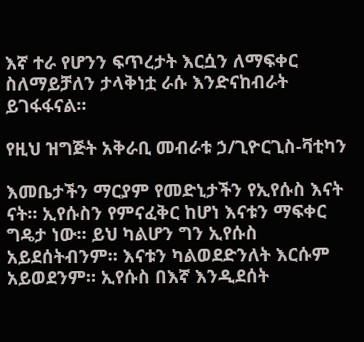እኛ ተራ የሆንን ፍጥረታት እርሷን ለማፍቀር ስለማይቻለን ታላቅነቷ ራሱ እንድናከብራት ይገፋፋናል።

የዚህ ዝግጅት አቅራቢ መብራቱ ኃ/ጊዮርጊስ-ቫቲካን

እመቤታችን ማርያም የመድኒታችን የኢየሱስ እናት ናት። ኢየሱስን የምናፈቅር ከሆነ እናቱን ማፍቀር ግዴታ ነው። ይህ ካልሆን ግን ኢየሱስ አይደሰትብንም። እናቱን ካልወደድንለት እርሱም አይወደንም። ኢየሱስ በእኛ እንዲደሰት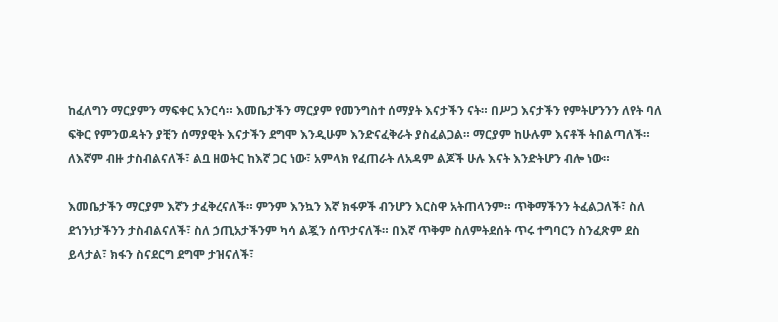ከፈለግን ማርያምን ማፍቀር አንርሳ። እመቤታችን ማርያም የመንግስተ ሰማያት እናታችን ናት። በሥጋ እናታችን የምትሆንንን ለየት ባለ ፍቅር የምንወዳትን ያቺን ሰማያዊት እናታችን ደግሞ እንዲሁም እንድናፈቅራት ያስፈልጋል። ማርያም ከሁሉም እናቶች ትበልጣለች። ለእኛም ብዙ ታስብልናለች፣ ልቧ ዘወትር ከእኛ ጋር ነው፣ አምላክ የፈጠራት ለአዳም ልጆች ሁሉ እናት እንድትሆን ብሎ ነው።

እመቤታችን ማርያም እኛን ታፈቅረናለች። ምንም እንኳን እኛ ክፋዎች ብንሆን እርስዋ አትጠላንም። ጥቅማችንን ትፈልጋለች፣ ስለ ደኀንነታችንን ታስብልናለች፣ ስለ ኃጢአታችንም ካሳ ልጇን ሰጥታናለች። በእኛ ጥቅም ስለምትደሰት ጥሩ ተግባርን ስንፈጽም ደስ ይላታል፣ ክፋን ስናደርግ ደግሞ ታዝናለች፣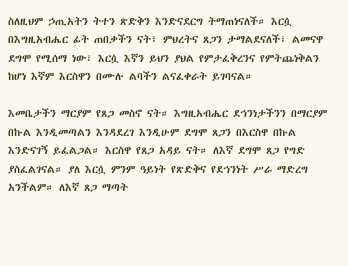ስለዚህም ኃጢአትን ትተን ጽድቅን እንድናደርግ ትማጠነናለች። እርሷ በእግዚአብሔር ፊት ጠበቃችን ናት፣ ምህረትና ጸጋን ታማልደናለች፣ ልመናዋ ደግሞ የሚሰማ ነው፣ እርሷ እኛን ይህን ያህል የምታፈቅረንና የምትጨነቅልን ከሆነ እኛም እርስዋን በሙሉ ልባችን ልናፈቀራት ይገባናል።

እመቤታችን ማርያም የጸጋ መስኖ ናት። እግዚአብሔር ደኀንነታችንን በማርያም በኩል እንዲመጣልን እንዳደረገ እንዲሁም ደግሞ ጸጋን በእርስዋ በኩል እንድናገኝ ይፈልጋል። እርስዋ የጸጋ አዳይ ናት። ለእኛ ደግሞ ጸጋ የግድ ያስፈልገናል። ያለ እርሷ ምንም ዓይነት የጽድቅና የደኀንነት ሥራ ማድረግ አንችልም። ለእኛ ጸጋ ማጣት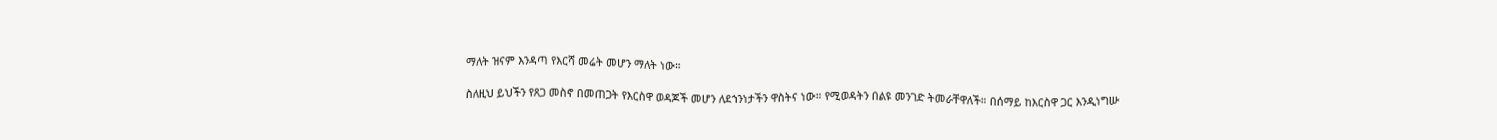ማለት ዝናም እንዳጣ የእርሻ መሬት መሆን ማለት ነው።

ስለዚህ ይህችን የጸጋ መስኖ በመጠጋት የእርስዋ ወዳጆች መሆን ለደኀንነታችን ዋስትና ነው። የሚወዳትን በልዩ መንገድ ትመራቸዋለች። በሰማይ ከእርስዋ ጋር እንዲነግሡ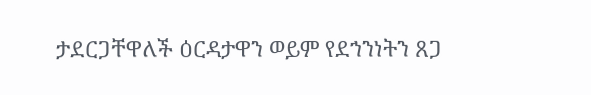ታደርጋቸዋለች ዕርዳታዋን ወይም የደኀንነትን ጸጋ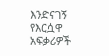እንድናገኝ የእርሷዋ አፍቃሪዎች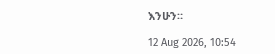እንሁን።

12 Aug 2026, 10:54